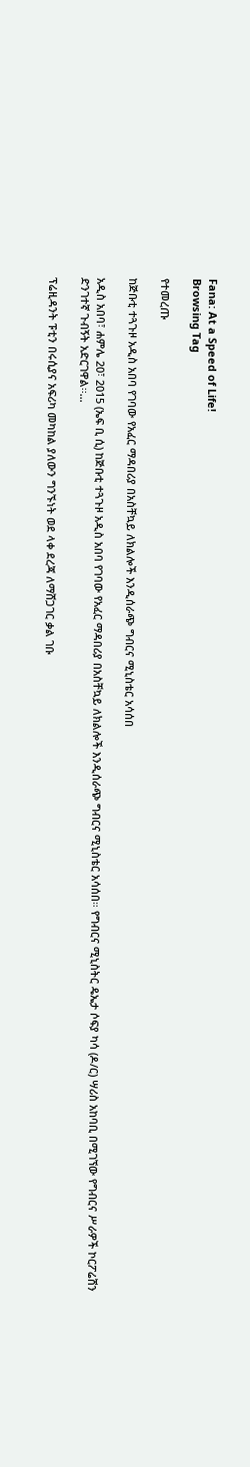Fana: At a Speed of Life!
Browsing Tag

የተመረጡ

ከጅቡቲ ተጓጉዞ አዲስ አበባ የገባው የአፈር ማዳበሪያ በአስቸኳይ ለክልሎች እንዲሰራጭ ግብርና ሚኒስቴር አሳሰበ

አዲስ አበባ፣ ሐምሌ 20፣ 2015 (ኤፍ ቢ ሲ) ከጅቡቲ ተጓጉዞ አዲስ አበባ የገባው የአፈር ማዳበሪያ በአስቸኳይ ለክልሎች እንዲሰራጭ ግብርና ሚኒስቴር አሳሰበ። የግብርና ሚኒስትር ዴኤታ ሶፍያ ካሳ (ዶ/ር) ሣሪስ አከባቢ በሚገኘው የግብርና ሥራዎች ኮርፖሬሽን ድንገተኛ ጉብኝት አድርገዋል፡፡…

ፕሬዚዳንት ፑቲን በሩሲያና አፍሪካ መካከል ያለውን ግንኙነት ወደ ላቀ ደረጃ ለማሸጋገር ቃል ገቡ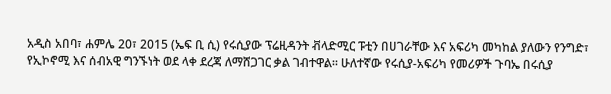አዲስ አበባ፣ ሐምሌ 20፣ 2015 (ኤፍ ቢ ሲ) የሩሲያው ፕሬዚዳንት ቭላድሚር ፑቲን በሀገራቸው እና አፍሪካ መካከል ያለውን የንግድ፣ የኢኮኖሚ እና ሰብአዊ ግንኙነት ወደ ላቀ ደረጃ ለማሸጋገር ቃል ገብተዋል። ሁለተኛው የሩሲያ-አፍሪካ የመሪዎች ጉባኤ በሩሲያ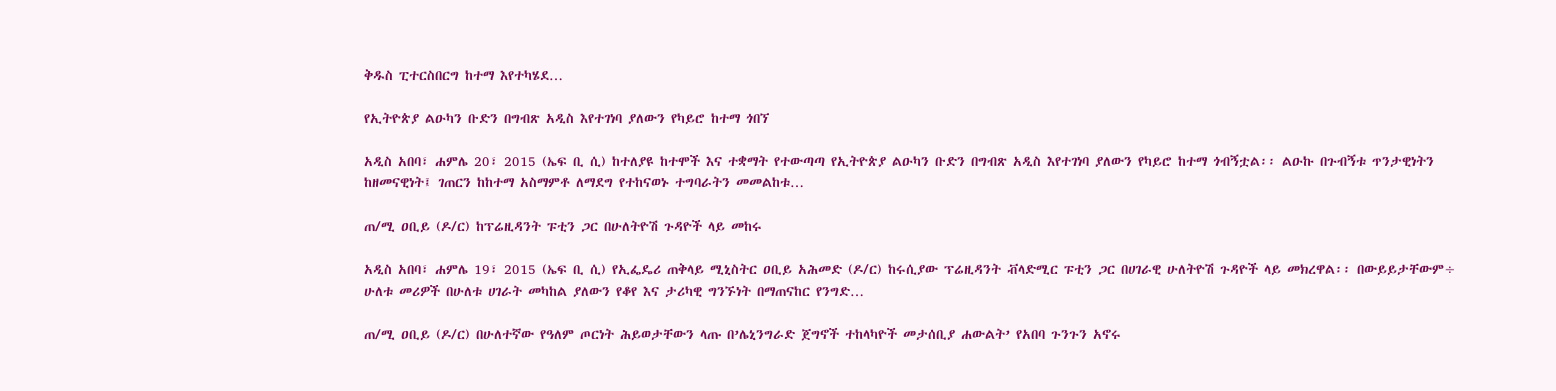ቅዱስ ፒተርስበርግ ከተማ እየተካሄደ…

የኢትዮጵያ ልዑካን ቡድን በግብጽ አዲስ እየተገነባ ያለውን የካይሮ ከተማ ጎበኘ

አዲስ አበባ፣ ሐምሌ 20፣ 2015 (ኤፍ ቢ ሲ) ከተለያዩ ከተሞች እና ተቋማት የተውጣጣ የኢትዮጵያ ልዑካን ቡድን በግብጽ አዲስ እየተገነባ ያለውን የካይሮ ከተማ ጎብኝቷል፡፡ ልዑኩ በጉብኝቱ ጥንታዊነትን ከዘመናዊነት፤ ገጠርን ከከተማ አስማምቶ ለማደግ የተከናወኑ ተግባራትን መመልከቱ…

ጠ/ሚ ዐቢይ (ዶ/ር) ከፕሬዚዳንት ፑቲን ጋር በሁለትዮሽ ጉዳዮች ላይ መከሩ

አዲስ አበባ፣ ሐምሌ 19፣ 2015 (ኤፍ ቢ ሲ) የኢፌዴሪ ጠቅላይ ሚኒስትር ዐቢይ አሕመድ (ዶ/ር) ከሩሲያው ፕሬዚዳንት ቭላድሚር ፑቲን ጋር በሀገራዊ ሁለትዮሽ ጉዳዮች ላይ መክረዋል፡፡ በውይይታቸውም÷ ሁለቱ መሪዎች በሁለቱ ሀገራት መካከል ያለውን የቆየ እና ታሪካዊ ግንኙነት በማጠናከር የንግድ…

ጠ/ሚ ዐቢይ (ዶ/ር) በሁለተኛው የዓለም ጦርነት ሕይወታቸውን ላጡ በ’ሌኒንግራድ ጀግኖች ተከላካዮች መታሰቢያ ሐውልት’ የአበባ ጉንጉን አኖሩ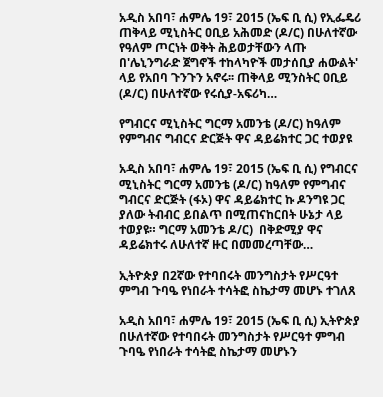አዲስ አበባ፣ ሐምሌ 19፣ 2015 (ኤፍ ቢ ሲ) የኢፌዴሪ ጠቅላይ ሚኒስትር ዐቢይ አሕመድ (ዶ/ር) በሁለተኛው የዓለም ጦርነት ወቅት ሕይወታቸውን ላጡ በ'ሌኒንግራድ ጀግኖች ተከላካዮች መታሰቢያ ሐውልት' ላይ የአበባ ጉንጉን አኖሩ፡፡ ጠቅላይ ሚንስትር ዐቢይ (ዶ/ር) በሁለተኛው የሩሲያ-አፍሪካ…

የግብርና ሚኒስትር ግርማ አመንቴ (ዶ/ር) ከዓለም የምግብና ግብርና ድርጅት ዋና ዳይሬክተር ጋር ተወያዩ

አዲስ አበባ፣ ሐምሌ 19፣ 2015 (ኤፍ ቢ ሲ) የግብርና ሚኒስትር ግርማ አመንቴ (ዶ/ር) ከዓለም የምግብና ግብርና ድርጅት (ፋኦ) ዋና ዳይሬክተር ኩ ዶንግዩ ጋር ያለው ትብብር ይበልጥ በሚጠናከርበት ሁኔታ ላይ ተወያዩ። ግርማ አመንቴ ዶ/ር)  በቅድሚያ ዋና ዳይሬክተሩ ለሁለተኛ ዙር በመመረጣቸው…

ኢትዮጵያ በ2ኛው የተባበሩት መንግስታት የሥርዓተ ምግብ ጉባዔ የነበራት ተሳትፎ ስኬታማ መሆኑ ተገለጸ

አዲስ አበባ፣ ሐምሌ 19፣ 2015 (ኤፍ ቢ ሲ) ኢትዮጵያ በሁለተኛው የተባበሩት መንግስታት የሥርዓተ ምግብ ጉባዔ የነበራት ተሳትፎ ስኬታማ መሆኑን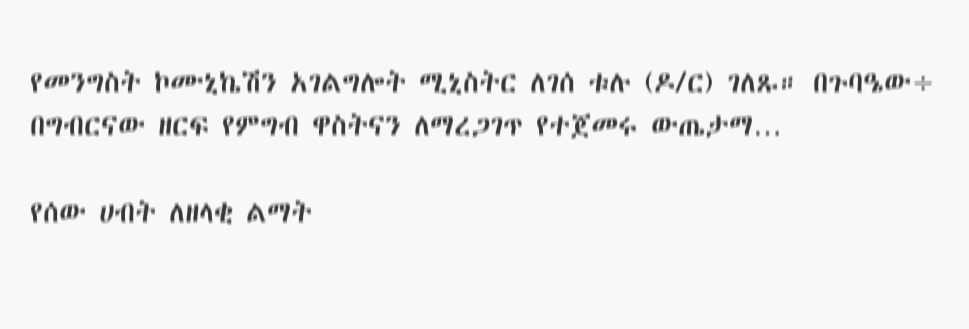የመንግስት ኮሙኒኬሽን አገልግሎት ሚኒስትር ለገሰ ቱሉ (ዶ/ር) ገለጹ። በጉባዔው÷ በግብርናው ዘርፍ የምግብ ዋስትናን ለማረጋገጥ የተጀመሩ ውጤታማ…

የሰው ሀብት ለዘላቂ ልማት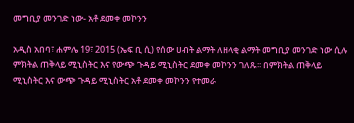መግቢያ መንገድ ነው- አቶ ደመቀ መኮንን

አዲስ አበባ፣ ሐምሌ 19፣ 2015 (ኤፍ ቢ ሲ) የሰው ሀብት ልማት ለዘላቂ ልማት መግቢያ መንገድ ነው ሲሉ ምክትል ጠቅላይ ሚኒስትር እና የውጭ ጉዳይ ሚኒስትር ደመቀ መኮንን ገለጹ፡፡ በምክትል ጠቅላይ ሚኒስትር እና ውጭ ጉዳይ ሚኒስትር አቶ ደመቀ መኮንን የተመራ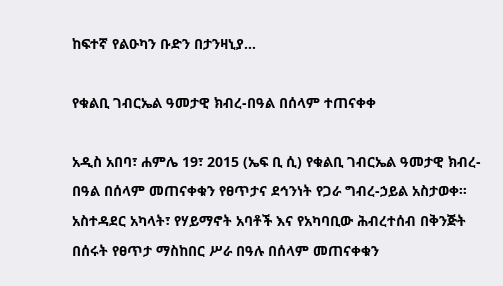ከፍተኛ የልዑካን ቡድን በታንዛኒያ…

የቁልቢ ገብርኤል ዓመታዊ ክብረ-በዓል በሰላም ተጠናቀቀ

አዲስ አበባ፣ ሐምሌ 19፣ 2015 (ኤፍ ቢ ሲ) የቁልቢ ገብርኤል ዓመታዊ ክብረ-በዓል በሰላም መጠናቀቁን የፀጥታና ደኅንነት የጋራ ግብረ-ኃይል አስታወቀ። አስተዳደር አካላት፣ የሃይማኖት አባቶች እና የአካባቢው ሕብረተሰብ በቅንጅት በሰሩት የፀጥታ ማስከበር ሥራ በዓሉ በሰላም መጠናቀቁን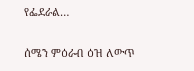የፌደራል…

ሰሜን ምዕራብ ዕዝ ለውጥ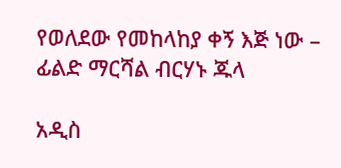የወለደው የመከላከያ ቀኝ እጅ ነው – ፊልድ ማርሻል ብርሃኑ ጁላ

አዲስ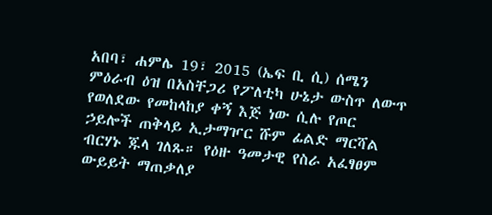አበባ፣ ሐምሌ 19፣ 2015 (ኤፍ ቢ ሲ) ሰሜን ምዕራብ ዕዝ በአስቸጋሪ የፖለቲካ ሁኔታ ውስጥ ለውጥ የወለደው የመከላከያ ቀኝ እጅ ነው ሲሉ የጦር ኃይሎች ጠቅላይ ኢታማዦር ሹም ፊልድ ማርሻል ብርሃኑ ጁላ ገለጹ። የዕዙ ዓመታዊ የስራ አፈፃፀም ውይይት ማጠቃለያ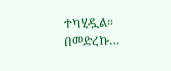ተካሂዷል። በመድረኩ…